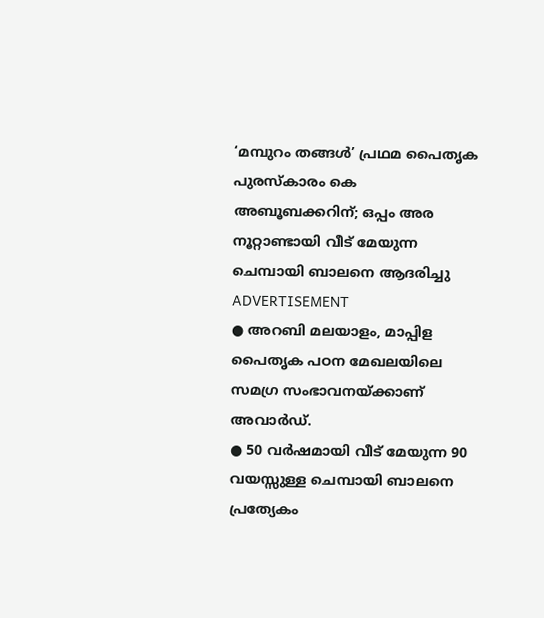‘മമ്പുറം തങ്ങൾ’ പ്രഥമ പൈതൃക പുരസ്കാരം കെ അബൂബക്കറിന്; ഒപ്പം അര നൂറ്റാണ്ടായി വീട് മേയുന്ന ചെമ്പായി ബാലനെ ആദരിച്ചു
ADVERTISEMENT
● അറബി മലയാളം, മാപ്പിള പൈതൃക പഠന മേഖലയിലെ സമഗ്ര സംഭാവനയ്ക്കാണ് അവാർഡ്.
● 50 വർഷമായി വീട് മേയുന്ന 90 വയസ്സുള്ള ചെമ്പായി ബാലനെ പ്രത്യേകം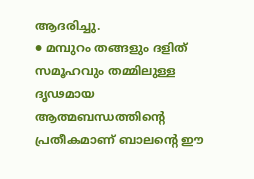ആദരിച്ചു.
● മമ്പുറം തങ്ങളും ദളിത് സമൂഹവും തമ്മിലുള്ള ദൃഢമായ ആത്മബന്ധത്തിന്റെ പ്രതീകമാണ് ബാലന്റെ ഈ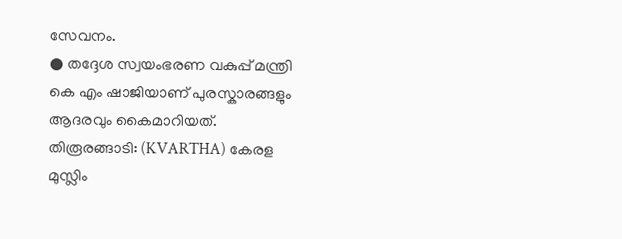സേവനം.
● തദ്ദേശ സ്വയംഭരണ വകുപ്പ് മന്ത്രി കെ എം ഷാജിയാണ് പുരസ്കാരങ്ങളും ആദരവും കൈമാറിയത്.
തിരൂരങ്ങാടി: (KVARTHA) കേരള മുസ്ലിം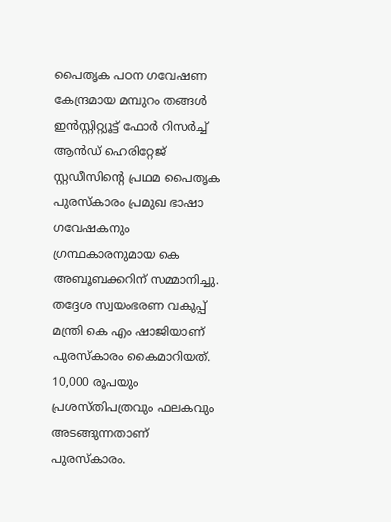പൈതൃക പഠന ഗവേഷണ കേന്ദ്രമായ മമ്പുറം തങ്ങൾ ഇൻസ്റ്റിറ്റ്യൂട്ട് ഫോർ റിസർച്ച് ആൻഡ് ഹെരിറ്റേജ് സ്റ്റഡീസിൻ്റെ പ്രഥമ പൈതൃക പുരസ്കാരം പ്രമുഖ ഭാഷാ ഗവേഷകനും ഗ്രന്ഥകാരനുമായ കെ അബൂബക്കറിന് സമ്മാനിച്ചു. തദ്ദേശ സ്വയംഭരണ വകുപ്പ് മന്ത്രി കെ എം ഷാജിയാണ് പുരസ്കാരം കൈമാറിയത്. 10,000 രൂപയും പ്രശസ്തിപത്രവും ഫലകവും അടങ്ങുന്നതാണ് പുരസ്കാരം.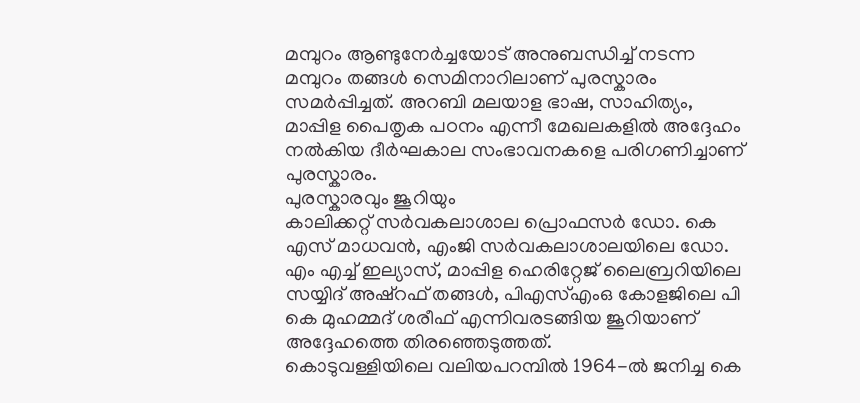മമ്പുറം ആണ്ടുനേർച്ചയോട് അനുബന്ധിച്ച് നടന്ന മമ്പുറം തങ്ങൾ സെമിനാറിലാണ് പുരസ്കാരം സമർപ്പിച്ചത്. അറബി മലയാള ഭാഷ, സാഹിത്യം, മാപ്പിള പൈതൃക പഠനം എന്നീ മേഖലകളിൽ അദ്ദേഹം നൽകിയ ദീർഘകാല സംഭാവനകളെ പരിഗണിച്ചാണ് പുരസ്കാരം.
പുരസ്കാരവും ജൂറിയും
കാലിക്കറ്റ് സർവകലാശാല പ്രൊഫസർ ഡോ. കെ എസ് മാധവൻ, എംജി സർവകലാശാലയിലെ ഡോ. എം എച്ച് ഇല്യാസ്, മാപ്പിള ഹെരിറ്റേജ് ലൈബ്രറിയിലെ സയ്യിദ് അഷ്റഫ് തങ്ങൾ, പിഎസ്എംഒ കോളജിലെ പി കെ മുഹമ്മദ് ശരീഫ് എന്നിവരടങ്ങിയ ജൂറിയാണ് അദ്ദേഹത്തെ തിരഞ്ഞെടുത്തത്.
കൊടുവള്ളിയിലെ വലിയപറമ്പിൽ 1964-ൽ ജനിച്ച കെ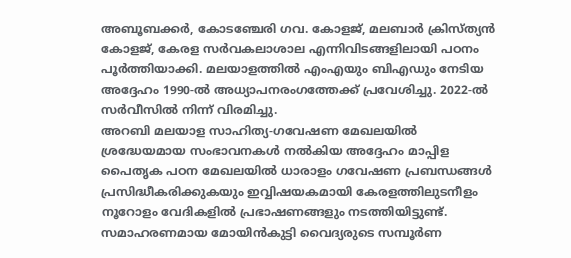അബൂബക്കർ, കോടഞ്ചേരി ഗവ. കോളജ്, മലബാർ ക്രിസ്ത്യൻ കോളജ്, കേരള സർവകലാശാല എന്നിവിടങ്ങളിലായി പഠനം പൂർത്തിയാക്കി. മലയാളത്തിൽ എംഎയും ബിഎഡും നേടിയ അദ്ദേഹം 1990-ൽ അധ്യാപനരംഗത്തേക്ക് പ്രവേശിച്ചു. 2022-ൽ സർവീസിൽ നിന്ന് വിരമിച്ചു.
അറബി മലയാള സാഹിത്യ-ഗവേഷണ മേഖലയിൽ ശ്രദ്ധേയമായ സംഭാവനകൾ നൽകിയ അദ്ദേഹം മാപ്പിള പൈതൃക പഠന മേഖലയിൽ ധാരാളം ഗവേഷണ പ്രബന്ധങ്ങൾ പ്രസിദ്ധീകരിക്കുകയും ഇവ്വിഷയകമായി കേരളത്തിലുടനീളം നൂറോളം വേദികളിൽ പ്രഭാഷണങ്ങളും നടത്തിയിട്ടുണ്ട്.
സമാഹരണമായ മോയിൻകുട്ടി വൈദ്യരുടെ സമ്പൂർണ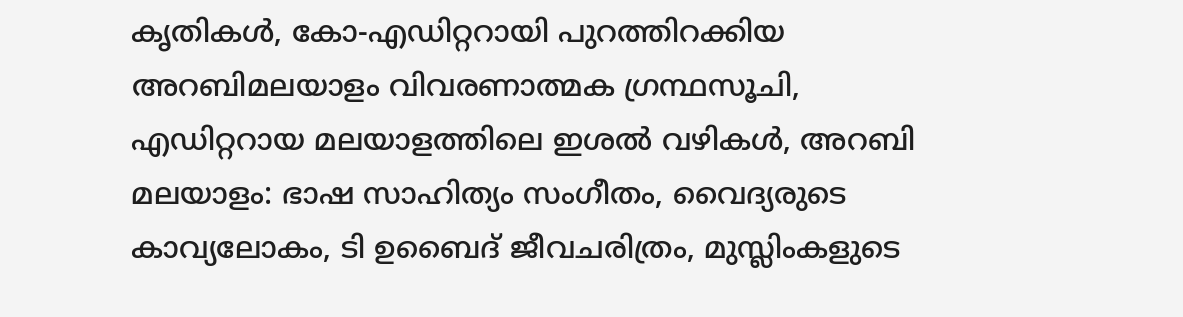കൃതികൾ, കോ-എഡിറ്ററായി പുറത്തിറക്കിയ അറബിമലയാളം വിവരണാത്മക ഗ്രന്ഥസൂചി, എഡിറ്ററായ മലയാളത്തിലെ ഇശൽ വഴികൾ, അറബി മലയാളം: ഭാഷ സാഹിത്യം സംഗീതം, വൈദ്യരുടെ കാവ്യലോകം, ടി ഉബൈദ് ജീവചരിത്രം, മുസ്ലിംകളുടെ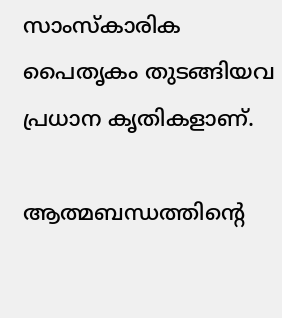സാംസ്കാരിക പൈതൃകം തുടങ്ങിയവ പ്രധാന കൃതികളാണ്.

ആത്മബന്ധത്തിൻ്റെ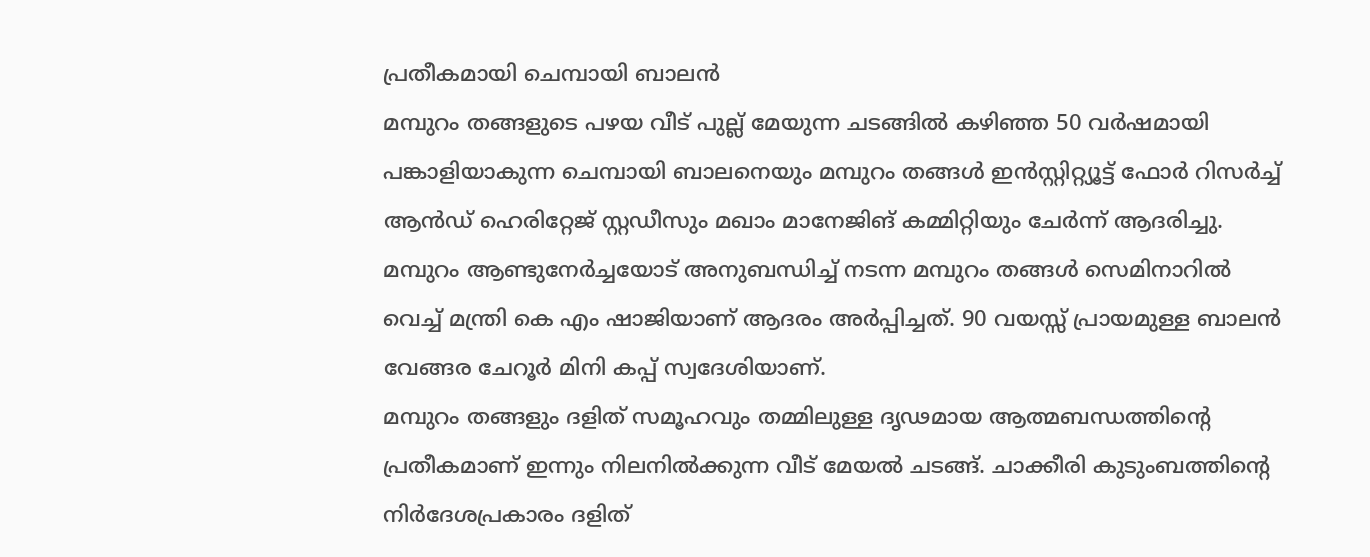പ്രതീകമായി ചെമ്പായി ബാലൻ
മമ്പുറം തങ്ങളുടെ പഴയ വീട് പുല്ല് മേയുന്ന ചടങ്ങിൽ കഴിഞ്ഞ 50 വർഷമായി പങ്കാളിയാകുന്ന ചെമ്പായി ബാലനെയും മമ്പുറം തങ്ങൾ ഇൻസ്റ്റിറ്റ്യൂട്ട് ഫോർ റിസർച്ച് ആൻഡ് ഹെരിറ്റേജ് സ്റ്റഡീസും മഖാം മാനേജിങ് കമ്മിറ്റിയും ചേർന്ന് ആദരിച്ചു. മമ്പുറം ആണ്ടുനേർച്ചയോട് അനുബന്ധിച്ച് നടന്ന മമ്പുറം തങ്ങൾ സെമിനാറിൽ വെച്ച് മന്ത്രി കെ എം ഷാജിയാണ് ആദരം അർപ്പിച്ചത്. 90 വയസ്സ് പ്രായമുള്ള ബാലൻ വേങ്ങര ചേറൂർ മിനി കപ്പ് സ്വദേശിയാണ്.
മമ്പുറം തങ്ങളും ദളിത് സമൂഹവും തമ്മിലുള്ള ദൃഢമായ ആത്മബന്ധത്തിൻ്റെ പ്രതീകമാണ് ഇന്നും നിലനിൽക്കുന്ന വീട് മേയൽ ചടങ്ങ്. ചാക്കീരി കുടുംബത്തിൻ്റെ നിർദേശപ്രകാരം ദളിത്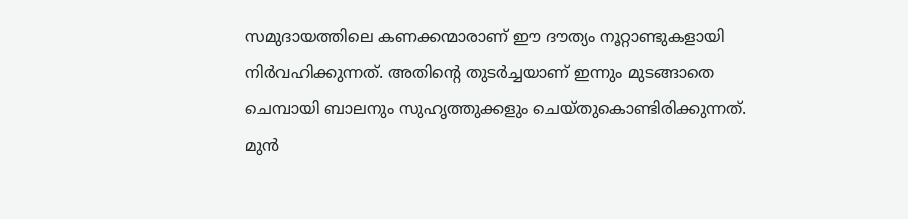സമുദായത്തിലെ കണക്കന്മാരാണ് ഈ ദൗത്യം നൂറ്റാണ്ടുകളായി നിർവഹിക്കുന്നത്. അതിൻ്റെ തുടർച്ചയാണ് ഇന്നും മുടങ്ങാതെ ചെമ്പായി ബാലനും സുഹൃത്തുക്കളും ചെയ്തുകൊണ്ടിരിക്കുന്നത്.
മുൻ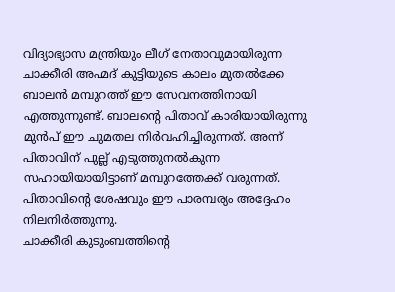വിദ്യാഭ്യാസ മന്ത്രിയും ലീഗ് നേതാവുമായിരുന്ന ചാക്കീരി അഹ്മദ് കുട്ടിയുടെ കാലം മുതൽക്കേ ബാലൻ മമ്പുറത്ത് ഈ സേവനത്തിനായി എത്തുന്നുണ്ട്. ബാലൻ്റെ പിതാവ് കാരിയായിരുന്നു മുൻപ് ഈ ചുമതല നിർവഹിച്ചിരുന്നത്. അന്ന് പിതാവിന് പുല്ല് എടുത്തുനൽകുന്ന സഹായിയായിട്ടാണ് മമ്പുറത്തേക്ക് വരുന്നത്. പിതാവിൻ്റെ ശേഷവും ഈ പാരമ്പര്യം അദ്ദേഹം നിലനിർത്തുന്നു.
ചാക്കീരി കുടുംബത്തിൻ്റെ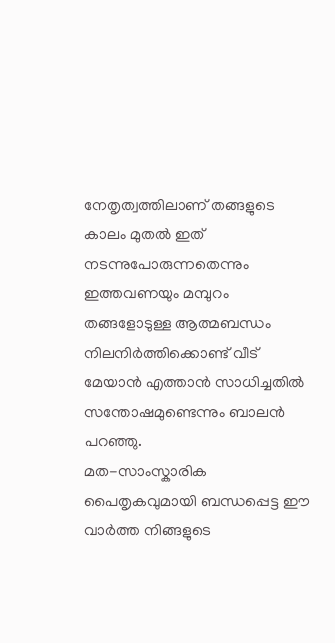നേതൃത്വത്തിലാണ് തങ്ങളുടെ കാലം മുതൽ ഇത് നടന്നുപോരുന്നതെന്നും ഇത്തവണയും മമ്പുറം തങ്ങളോടുള്ള ആത്മബന്ധം നിലനിർത്തിക്കൊണ്ട് വീട് മേയാൻ എത്താൻ സാധിച്ചതിൽ സന്തോഷമുണ്ടെന്നും ബാലൻ പറഞ്ഞു.
മത-സാംസ്കാരിക പൈതൃകവുമായി ബന്ധപ്പെട്ട ഈ വാർത്ത നിങ്ങളുടെ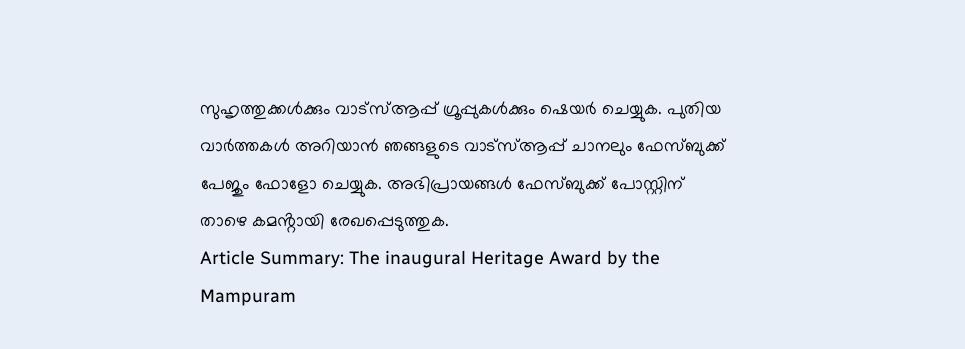സുഹൃത്തുക്കൾക്കും വാട്സ്ആപ്പ് ഗ്രൂപ്പുകൾക്കും ഷെയർ ചെയ്യുക. പുതിയ വാർത്തകൾ അറിയാൻ ഞങ്ങളുടെ വാട്സ്ആപ്പ് ചാനലും ഫേസ്ബുക്ക് പേജും ഫോളോ ചെയ്യുക. അഭിപ്രായങ്ങൾ ഫേസ്ബുക്ക് പോസ്റ്റിന് താഴെ കമൻ്റായി രേഖപ്പെടുത്തുക.
Article Summary: The inaugural Heritage Award by the Mampuram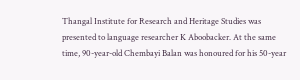Thangal Institute for Research and Heritage Studies was presented to language researcher K Aboobacker. At the same time, 90-year-old Chembayi Balan was honoured for his 50-year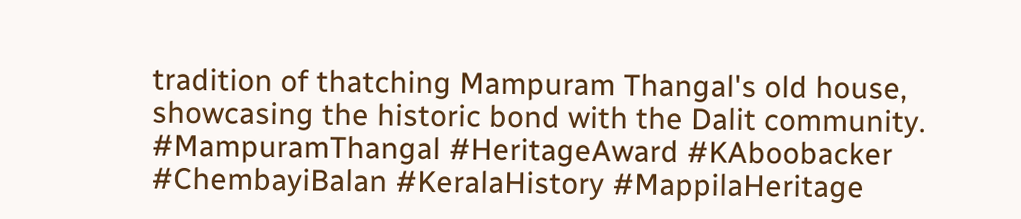tradition of thatching Mampuram Thangal's old house, showcasing the historic bond with the Dalit community.
#MampuramThangal #HeritageAward #KAboobacker #ChembayiBalan #KeralaHistory #MappilaHeritage